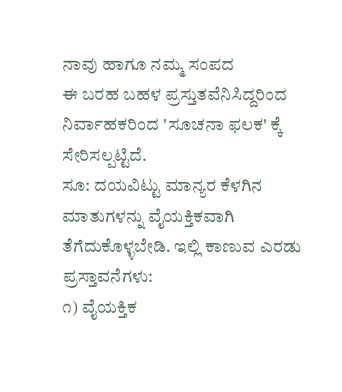ನಾವು ಹಾಗೂ ನಮ್ಮ ಸಂಪದ
ಈ ಬರಹ ಬಹಳ ಪ್ರಸ್ತುತವೆನಿಸಿದ್ದರಿಂದ ನಿರ್ವಾಹಕರಿಂದ 'ಸೂಚನಾ ಫಲಕ' ಕ್ಕೆ ಸೇರಿಸಲ್ಪಟ್ಟಿದೆ.
ಸೂ: ದಯವಿಟ್ಟು ಮಾನ್ಯರ ಕೆಳಗಿನ ಮಾತುಗಳನ್ನು ವೈಯಕ್ತಿಕವಾಗಿ ತೆಗೆದುಕೊಳ್ಳಬೇಡಿ. ಇಲ್ಲಿ ಕಾಣುವ ಎರಡು ಪ್ರಸ್ತಾವನೆಗಳು:
೧) ವೈಯಕ್ತಿಕ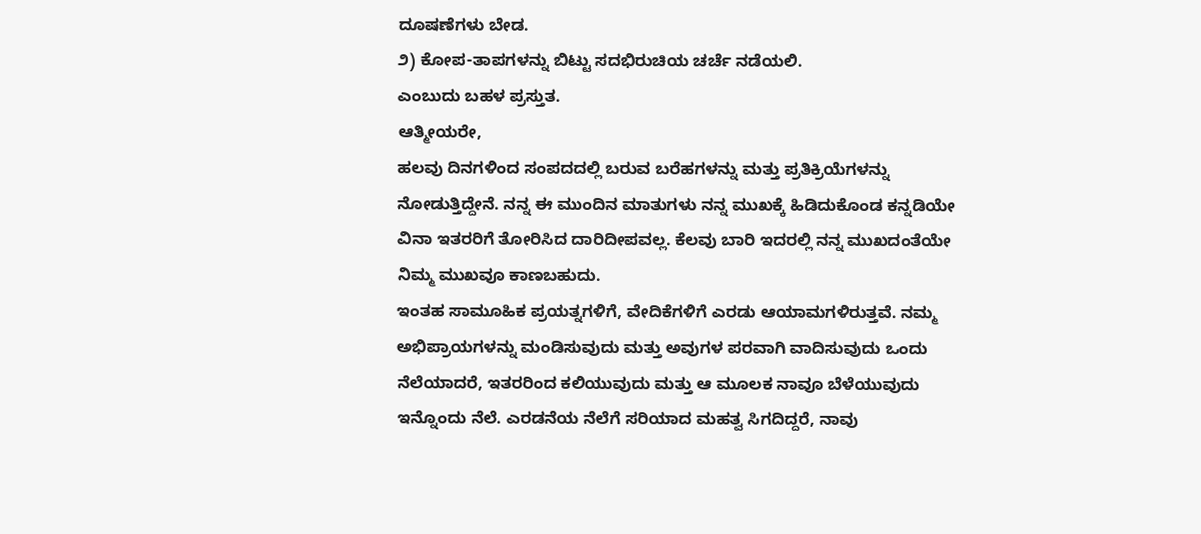ದೂಷಣೆಗಳು ಬೇಡ.
೨) ಕೋಪ-ತಾಪಗಳನ್ನು ಬಿಟ್ಟು ಸದಭಿರುಚಿಯ ಚರ್ಚೆ ನಡೆಯಲಿ.
ಎಂಬುದು ಬಹಳ ಪ್ರಸ್ತುತ.
ಆತ್ಮೀಯರೇ,
ಹಲವು ದಿನಗಳಿಂದ ಸಂಪದದಲ್ಲಿ ಬರುವ ಬರೆಹಗಳನ್ನು ಮತ್ತು ಪ್ರತಿಕ್ರಿಯೆಗಳನ್ನು ನೋಡುತ್ತಿದ್ದೇನೆ. ನನ್ನ ಈ ಮುಂದಿನ ಮಾತುಗಳು ನನ್ನ ಮುಖಕ್ಕೆ ಹಿಡಿದುಕೊಂಡ ಕನ್ನಡಿಯೇ ವಿನಾ ಇತರರಿಗೆ ತೋರಿಸಿದ ದಾರಿದೀಪವಲ್ಲ. ಕೆಲವು ಬಾರಿ ಇದರಲ್ಲಿ ನನ್ನ ಮುಖದಂತೆಯೇ ನಿಮ್ಮ ಮುಖವೂ ಕಾಣಬಹುದು.
ಇಂತಹ ಸಾಮೂಹಿಕ ಪ್ರಯತ್ನಗಳಿಗೆ, ವೇದಿಕೆಗಳಿಗೆ ಎರಡು ಆಯಾಮಗಳಿರುತ್ತವೆ. ನಮ್ಮ ಅಭಿಪ್ರಾಯಗಳನ್ನು ಮಂಡಿಸುವುದು ಮತ್ತು ಅವುಗಳ ಪರವಾಗಿ ವಾದಿಸುವುದು ಒಂದು ನೆಲೆಯಾದರೆ, ಇತರರಿಂದ ಕಲಿಯುವುದು ಮತ್ತು ಆ ಮೂಲಕ ನಾವೂ ಬೆಳೆಯುವುದು ಇನ್ನೊಂದು ನೆಲೆ. ಎರಡನೆಯ ನೆಲೆಗೆ ಸರಿಯಾದ ಮಹತ್ವ ಸಿಗದಿದ್ದರೆ, ನಾವು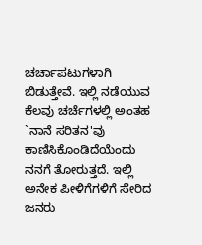ಚರ್ಚಾಪಟುಗಳಾಗಿ ಬಿಡುತ್ತೇವೆ. ಇಲ್ಲಿ ನಡೆಯುವ ಕೆಲವು ಚರ್ಚೆಗಳಲ್ಲಿ ಅಂತಹ `ನಾನೆ ಸರಿತನ'ವು ಕಾಣಿಸಿಕೊಂಡಿದೆಯೆಂದು ನನಗೆ ತೋರುತ್ತದೆ. ಇಲ್ಲಿ ಅನೇಕ ಪೀಳಿಗೆಗಳಿಗೆ ಸೇರಿದ ಜನರು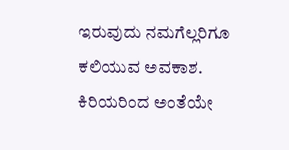ಇರುವುದು ನಮಗೆಲ್ಲರಿಗೂ ಕಲಿಯುವ ಅವಕಾಶ. ಕಿರಿಯರಿಂದ ಅಂತೆಯೇ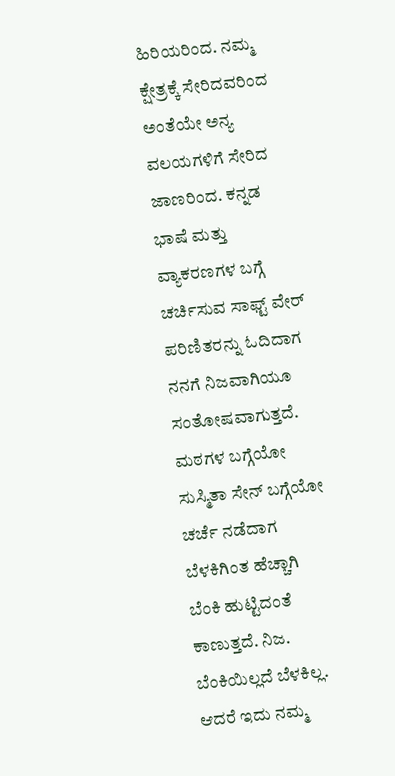ಹಿರಿಯರಿಂದ. ನಮ್ಮ ಕ್ಷೇತ್ರಕ್ಕೆ ಸೇರಿದವರಿಂದ ಅಂತೆಯೇ ಅನ್ಯ ವಲಯಗಳಿಗೆ ಸೇರಿದ ಜಾಣರಿಂದ. ಕನ್ನಡ ಭಾಷೆ ಮತ್ತು ವ್ಯಾಕರಣಗಳ ಬಗ್ಗೆ ಚರ್ಚಿಸುವ ಸಾಫ್ಟ್ ವೇರ್ ಪರಿಣಿತರನ್ನು ಓದಿದಾಗ ನನಗೆ ನಿಜವಾಗಿಯೂ ಸಂತೋಷವಾಗುತ್ತದೆ. ಮಠಗಳ ಬಗ್ಗೆಯೋ ಸುಸ್ಮಿತಾ ಸೇನ್ ಬಗ್ಗೆಯೋ ಚರ್ಚೆ ನಡೆದಾಗ ಬೆಳಕಿಗಿಂತ ಹೆಚ್ಚಾಗಿ ಬೆಂಕಿ ಹುಟ್ಟಿದಂತೆ ಕಾಣುತ್ತದೆ. ನಿಜ. ಬೆಂಕಿಯಿಲ್ಲದೆ ಬೆಳಕಿಲ್ಲ. ಆದರೆ ಇದು ನಮ್ಮ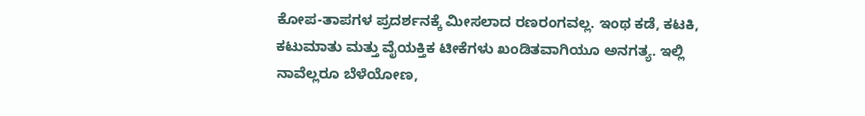ಕೋಪ-ತಾಪಗಳ ಪ್ರದರ್ಶನಕ್ಕೆ ಮೀಸಲಾದ ರಣರಂಗವಲ್ಲ. ಇಂಥ ಕಡೆ, ಕಟಕಿ, ಕಟುಮಾತು ಮತ್ತು ವೈಯಕ್ತಿಕ ಟೀಕೆಗಳು ಖಂಡಿತವಾಗಿಯೂ ಅನಗತ್ಯ. ಇಲ್ಲಿ ನಾವೆಲ್ಲರೂ ಬೆಳೆಯೋಣ,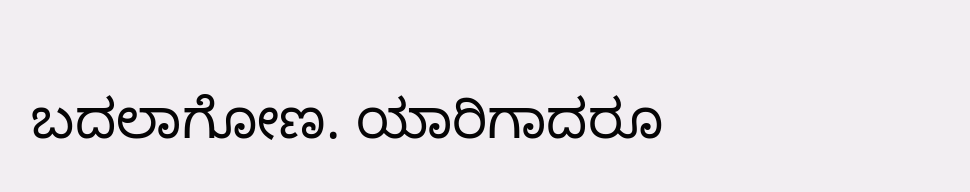ಬದಲಾಗೋಣ. ಯಾರಿಗಾದರೂ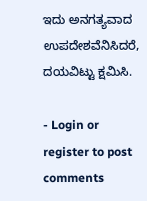ಇದು ಅನಗತ್ಯವಾದ ಉಪದೇಶವೆನಿಸಿದರೆ, ದಯವಿಟ್ಟು ಕ್ಷಮಿಸಿ.

- Login or register to post comments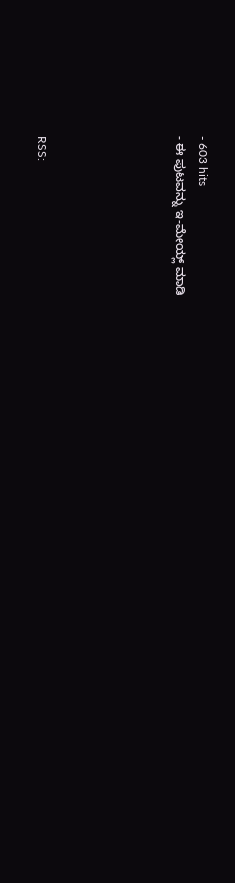- 603 hits
- ಈ ಪುಟವನ್ನು ಇ-ಮೇಯ್ಲ್ ಮಾಡಿ





RSS: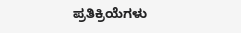ಪ್ರತಿಕ್ರಿಯೆಗಳು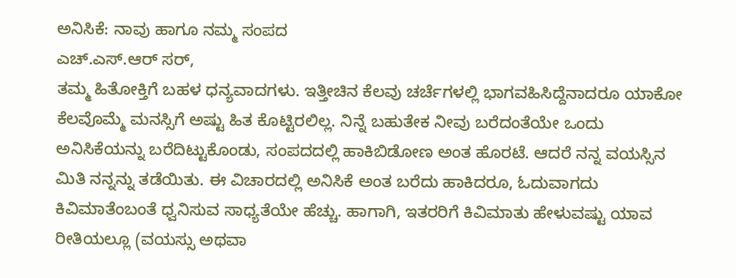ಅನಿಸಿಕೆ: ನಾವು ಹಾಗೂ ನಮ್ಮ ಸಂಪದ
ಎಚ್.ಎಸ್.ಆರ್ ಸರ್,
ತಮ್ಮ ಹಿತೋಕ್ತಿಗೆ ಬಹಳ ಧನ್ಯವಾದಗಳು. ಇತ್ತೀಚಿನ ಕೆಲವು ಚರ್ಚೆಗಳಲ್ಲಿ ಭಾಗವಹಿಸಿದ್ದೆನಾದರೂ ಯಾಕೋ ಕೆಲವೊಮ್ಮೆ ಮನಸ್ಸಿಗೆ ಅಷ್ಟು ಹಿತ ಕೊಟ್ಟಿರಲಿಲ್ಲ. ನಿನ್ನೆ ಬಹುತೇಕ ನೀವು ಬರೆದಂತೆಯೇ ಒಂದು ಅನಿಸಿಕೆಯನ್ನು ಬರೆದಿಟ್ಟುಕೊಂಡು, ಸಂಪದದಲ್ಲಿ ಹಾಕಿಬಿಡೋಣ ಅಂತ ಹೊರಟೆ. ಆದರೆ ನನ್ನ ವಯಸ್ಸಿನ ಮಿತಿ ನನ್ನನ್ನು ತಡೆಯಿತು. ಈ ವಿಚಾರದಲ್ಲಿ ಅನಿಸಿಕೆ ಅಂತ ಬರೆದು ಹಾಕಿದರೂ, ಓದುವಾಗದು ಕಿವಿಮಾತೆಂಬಂತೆ ಧ್ವನಿಸುವ ಸಾಧ್ಯತೆಯೇ ಹೆಚ್ಚು. ಹಾಗಾಗಿ, ಇತರರಿಗೆ ಕಿವಿಮಾತು ಹೇಳುವಷ್ಟು ಯಾವ ರೀತಿಯಲ್ಲೂ (ವಯಸ್ಸು ಅಥವಾ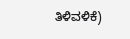ತಿಳಿವಳಿಕೆ)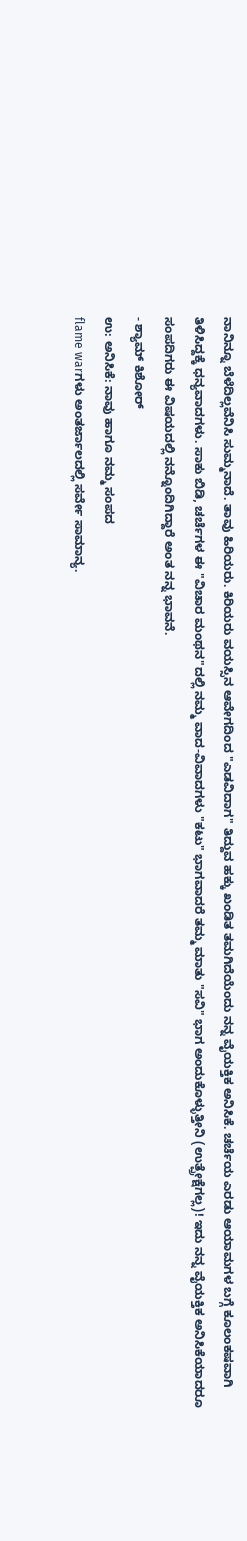ನಾನಿನ್ನೂ ಬೆಳೆದಿಲ್ಲವೆನಿಸಿ ಸುಮ್ಮನಾದೆ. ತಾವು ಹಿರಿಯರು. ಕಿರಿಯರು ವಯಸ್ಸಿನ ಆವೇಗದಿಂದ "ಎಡವಿದಾಗ" ತಿದ್ದುವ ಹಕ್ಕು ಖಂಡಿತ ತಮಗಿದೆಯೆಂದು ನನ್ನ ವೈಯಕ್ತಿಕ ಅನಿಸಿಕೆ. ಚರ್ಚೆಯ ಎರಡು ಆಯಾಮಗಳ ಬಗ್ಗೆ ಕೂಲಂಕಷವಾಗಿ ತಿಳಿಸಿದ್ದಕ್ಕೆ ಧನ್ಯವಾದಗಳು. ಸಾಕು ಬಿಡಿ, ಚರ್ಚೆಗಳ ಈ "ವಿಚಾರ ಮಂಥನ"ದಲ್ಲಿ ನಮ್ಮ ವಾದ-ವಿವಾದಗಳು "ಕಟು" ಭಾಗವಾದರೆ ತಮ್ಮ ಮಾತು "ಸವಿ" ಭಾಗ ಅಂದುಕೊಳ್ಳುತ್ತೀನಿ (ಉತ್ಪ್ರೇಕ್ಷೆಗಲ್ಲ)! ಇದು ನನ್ನ ವೈಯಕ್ತಿಕ ಅನಿಸಿಕೆಯಾದರೂ ಸಂಪದಿಗರು ಈ ವಿಷಯದಲ್ಲಿ ನನ್ನೊಂದಿಗಿದ್ದಾರೆ ಅಂತ ನನ್ನ ಭಾವನೆ.
- ಶ್ಯಾಮ್ ಕಿಶೋರ್
ಉ: ಅನಿಸಿಕೆ: ನಾವು ಹಾಗೂ ನಮ್ಮ ಸಂಪದ
flame warಗಳು ಅಂತರ್ಜಾಲದಲ್ಲಿ ಸರ್ವೇ ಸಾಮಾನ್ಯ.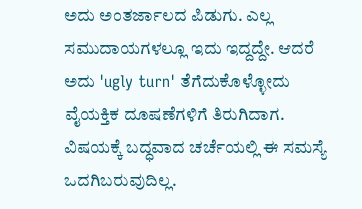ಅದು ಅಂತರ್ಜಾಲದ ಪಿಡುಗು. ಎಲ್ಲ ಸಮುದಾಯಗಳಲ್ಲೂ ಇದು ಇದ್ದದ್ದೇ. ಆದರೆ ಅದು 'ugly turn' ತೆಗೆದುಕೊಳ್ಳೋದು ವೈಯಕ್ತಿಕ ದೂಷಣೆಗಳಿಗೆ ತಿರುಗಿದಾಗ. ವಿಷಯಕ್ಕೆ ಬದ್ಧವಾದ ಚರ್ಚೆಯಲ್ಲಿ ಈ ಸಮಸ್ಯೆ ಒದಗಿಬರುವುದಿಲ್ಲ.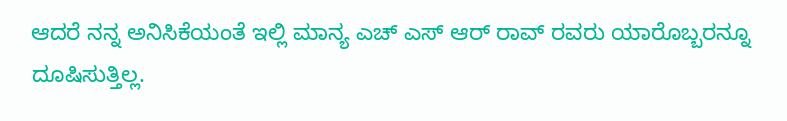ಆದರೆ ನನ್ನ ಅನಿಸಿಕೆಯಂತೆ ಇಲ್ಲಿ ಮಾನ್ಯ ಎಚ್ ಎಸ್ ಆರ್ ರಾವ್ ರವರು ಯಾರೊಬ್ಬರನ್ನೂ ದೂಷಿಸುತ್ತಿಲ್ಲ.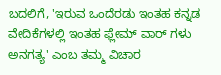ಬದಲಿಗೆ, 'ಇರುವ ಒಂದೆರಡು ಇಂತಹ ಕನ್ನಡ ವೇದಿಕೆಗಳಲ್ಲಿ ಇಂತಹ ಫ್ಲೇಮ್ ವಾರ್ ಗಳು ಅನಗತ್ಯ' ಎಂಬ ತಮ್ಮ ವಿಚಾರ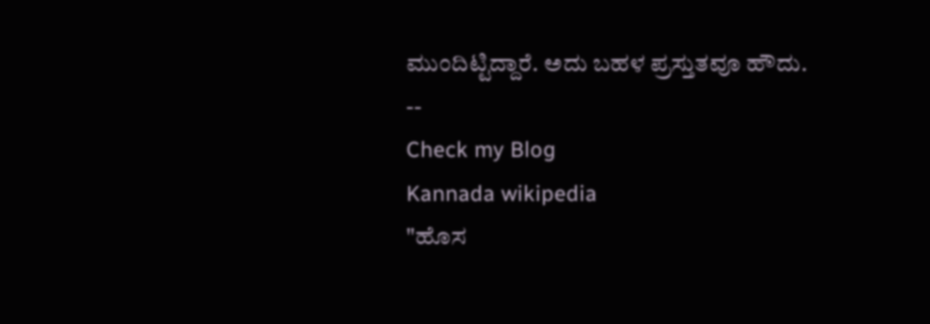ಮುಂದಿಟ್ಟಿದ್ದಾರೆ. ಅದು ಬಹಳ ಪ್ರಸ್ತುತವೂ ಹೌದು.
--
Check my Blog
Kannada wikipedia
"ಹೊಸ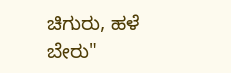ಚಿಗುರು, ಹಳೆ ಬೇರು"